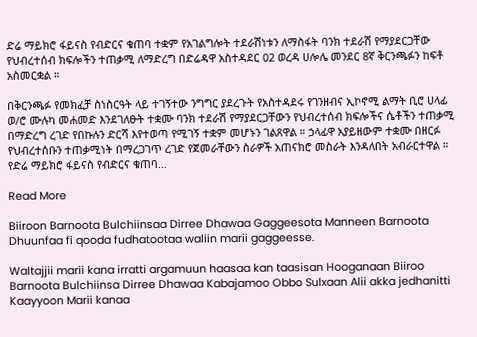ድሬ ማይክሮ ፋይናስ የብድርና ቁጠባ ተቋም የአገልግሎት ተደራሽነቱን ለማስፋት ባንክ ተደራሽ የማያደርጋቸው የህብረተሰብ ክፍሎችን ተጠቃሚ ለማድረግ በድሬዳዋ አስተዳደር 02 ወረዳ ሀሎሌ መንደር 8ኛ ቅርንጫፉን ከፍቶ አስመርቋል ።

በቅርንጫፉ የመክፈቻ ስነስርዓት ላይ ተገኝተው ንግግር ያደረጉት የአስተዳደሩ የገንዘብና ኢኮኖሚ ልማት ቢሮ ሀላፊ ወ/ሮ ሙሉካ መሐመድ እንደገለፁት ተቋሙ ባንክ ተደራሽ የማያደርጋቸውን የህብረተሰብ ክፍሎችና ሴቶችን ተጠቃሚ በማድረግ ረገድ የበኩሉን ድርሻ እየተወጣ የሚገኝ ተቋም መሆኑን ገልጸዋል ። ኃላፊዋ አያይዘውም ተቋሙ በዘርፉ የህብረተሰቡን ተጠቃሚነት በማረጋገጥ ረገድ የጀመራቸውን ስራዎች አጠናክሮ መስራት እንዳለበት አብራርተዋል ። የድሬ ማይክሮ ፋይናስ የብድርና ቁጠባ…

Read More

Biiroon Barnoota Bulchiinsaa Dirree Dhawaa Gaggeesota Manneen Barnoota Dhuunfaa fi qooda fudhatootaa waliin marii gaggeesse.

Waltajjii marii kana irratti argamuun haasaa kan taasisan Hooganaan Biiroo Barnoota Bulchiinsa Dirree Dhawaa Kabajamoo Obbo Sulxaan Alii akka jedhanitti Kaayyoon Marii kanaa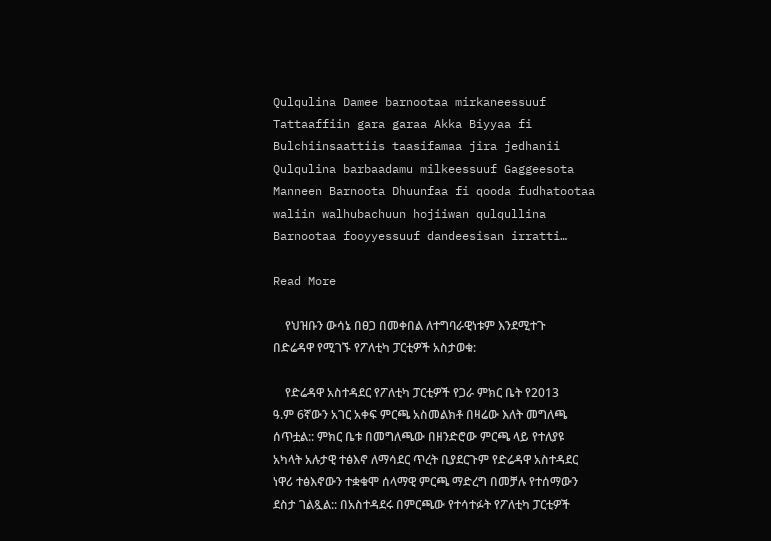Qulqulina Damee barnootaa mirkaneessuuf Tattaaffiin gara garaa Akka Biyyaa fi Bulchiinsaattiis taasifamaa jira jedhanii Qulqulina barbaadamu milkeessuuf Gaggeesota Manneen Barnoota Dhuunfaa fi qooda fudhatootaa waliin walhubachuun hojiiwan qulqullina Barnootaa fooyyessuuf dandeesisan irratti…

Read More

    የህዝቡን ውሳኔ በፀጋ በመቀበል ለተግባራዊነቱም እንደሚተጉ በድሬዳዋ የሚገኙ የፖለቲካ ፓርቲዎች አስታወቁ:

    የድሬዳዋ አስተዳደር የፖለቲካ ፓርቲዎች የጋራ ምክር ቤት የ2013 ዓ.ም 6ኛውን አገር አቀፍ ምርጫ አስመልክቶ በዛሬው እለት መግለጫ ሰጥቷል:: ምክር ቤቱ በመግለጫው በዘንድሮው ምርጫ ላይ የተለያዩ አካላት አሉታዊ ተፅእኖ ለማሳደር ጥረት ቢያደርጉም የድሬዳዋ አስተዳደር ነዋሪ ተፅእኖውን ተቋቁሞ ሰላማዊ ምርጫ ማድረግ በመቻሉ የተሰማውን ደስታ ገልጿል:: በአስተዳደሩ በምርጫው የተሳተፉት የፖለቲካ ፓርቲዎች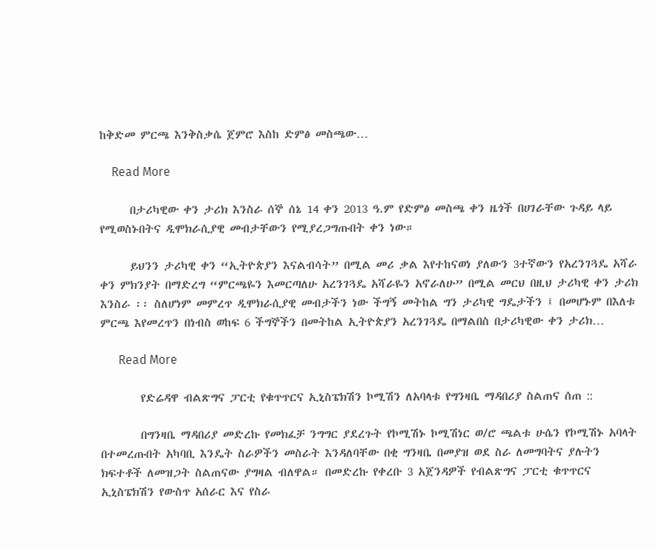ከቅድመ ምርጫ እንቅስቃሴ ጀምሮ እስከ ድምፅ መስጫው…

    Read More

      በታሪካዊው ቀን ታሪክ እንስራ ሰኞ ሰኔ 14 ቀን 2013 ዓ.ም የድምፅ መስጫ ቀን ዜጎች በሀገራቸው ጉዳይ ላይ የሚወስኑበትና ዲሞክራሲያዊ መብታቸውን የሚያረጋግጡበት ቀን ነው።

      ይህንን ታሪካዊ ቀን “ኢትዮጵያን እናልብሳት” በሚል መሪ ቃል እየተከናወነ ያለውን 3ተኛውን የአረንገጓዴ አሻራ ቀን ምክንያት በማድረግ “ምርጫዬን እመርጣለሁ አረንገጓዴ አሻራዬን አኖራለሁ” በሚል መርህ በዚህ ታሪካዊ ቀን ታሪክ እንስራ ፡፡ ስለሆነም መምረጥ ዲሞክራሲያዊ መብታችን ነው ችግኝ መትከል ግን ታሪካዊ ግዴታችን ፤ በመሆኑም በእለቱ ምርጫ እየመረጥን በነብስ ወከፍ 6 ችግኞችን በመትከል ኢትዮጵያን አረንገጓዴ በማልበስ በታሪካዊው ቀን ታሪክ…

      Read More

        የድሬዳዋ ብልጽግና ፓርቲ የቁጥጥርና ኢኒስፔክሽን ኮሚሽን ለአባላቱ የግንዛቤ ማዳበሪያ ስልጠና ሰጠ ::

        በግንዛቤ ማዳበሪያ መድረኩ የመክፈቻ ንግግር ያደረጉት የኮሚሽኑ ኮሚሽነር ወ/ሮ ጫልቱ ሁሴን የኮሚሽኑ አባላት በተመረጡበት አካባቢ እንዴት ስራዎችን መስራት እንዳለባቸው በቂ ግንዛቤ በመያዝ ወደ ስራ ለመግባትና ያሉትን ክፍተቶች ለመዝጋት ስልጠናው ያግዛል ብለዋል። በመድረኩ የቀረቡ 3 አጀንዳዎች የብልጽግና ፓርቲ ቁጥጥርና ኢኒስፔክሽን የውስጥ አሰራር እና የስራ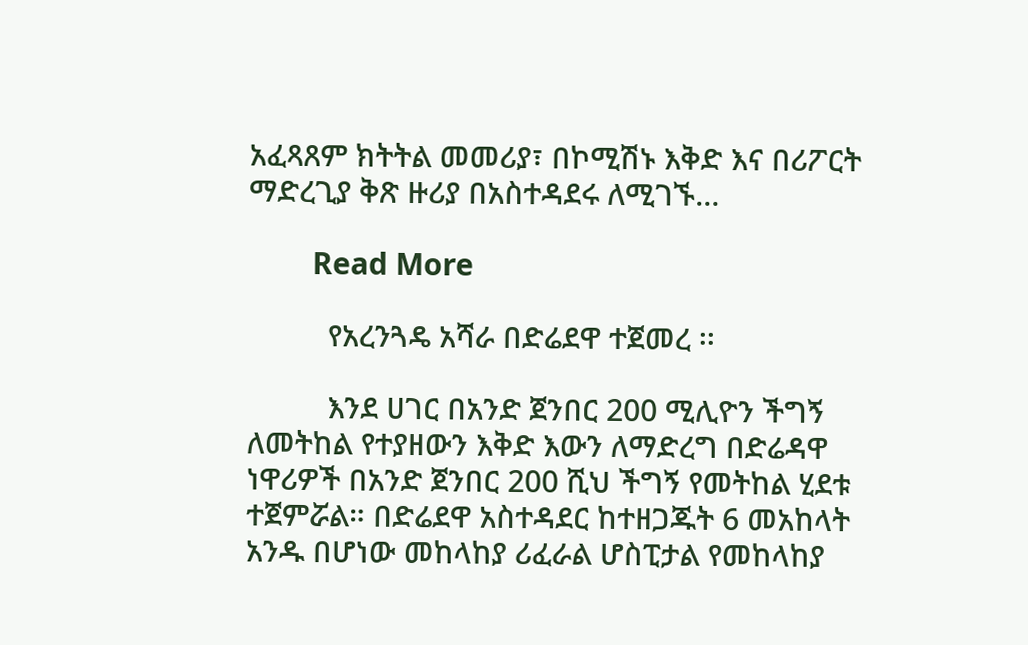አፈጻጸም ክትትል መመሪያ፣ በኮሚሽኑ እቅድ እና በሪፖርት ማድረጊያ ቅጽ ዙሪያ በአስተዳደሩ ለሚገኙ…

        Read More

          የአረንጓዴ አሻራ በድሬደዋ ተጀመረ ፡፡

          እንደ ሀገር በአንድ ጀንበር 200 ሚሊዮን ችግኝ ለመትከል የተያዘውን እቅድ እውን ለማድረግ በድሬዳዋ ነዋሪዎች በአንድ ጀንበር 200 ሺህ ችግኝ የመትከል ሂደቱ ተጀምሯል። በድሬደዋ አስተዳደር ከተዘጋጁት 6 መአከላት አንዱ በሆነው መከላከያ ሪፈራል ሆስፒታል የመከላከያ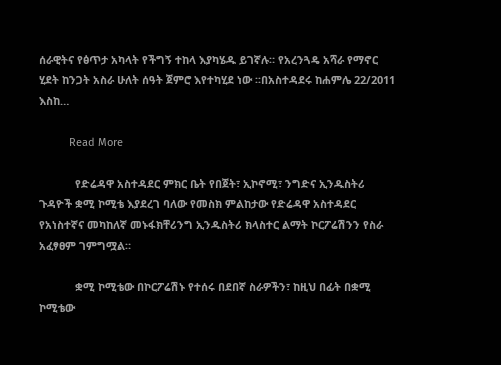ሰራዊትና የፅጥታ አካላት የችግኝ ተከላ እያካሄዱ ይገኛሉ። የአረንጓዴ አሻራ የማኖር ሂደት ከንጋት አስራ ሁለት ሰዓት ጀምሮ እየተካሂደ ነው ፡፡በአስተዳደሩ ከሐምሌ 22/2011 እስከ…

          Read More

            የድሬዳዋ አስተዳደር ምክር ቤት የበጀት፣ ኢኮኖሚ፣ ንግድና ኢንዱስትሪ ጉዳዮች ቋሚ ኮሚቴ እያደረገ ባለው የመስክ ምልከታው የድሬዳዋ አስተዳደር የአነስተኛና መካከለኛ መኑፋክቸሪንግ ኢንዱስትሪ ክላስተር ልማት ኮርፖሬሽንን የስራ አፈፃፀም ገምግሟል።

            ቋሚ ኮሚቴው በኮርፖሬሽኑ የተሰሩ በደበኛ ስራዎችን፣ ከዚህ በፊት በቋሚ ኮሚቴው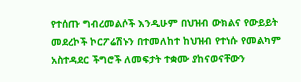የተሰጡ ግብረመልሶች እንዲሁም በህዝብ ውክልና የውይይት መደረኮች ኮርፖሬሽኑን በተመለከተ ከህዝብ የተነሱ የመልካም አስተዳደር ችግሮች ለመፍታት ተቋሙ ያከናወናቸውን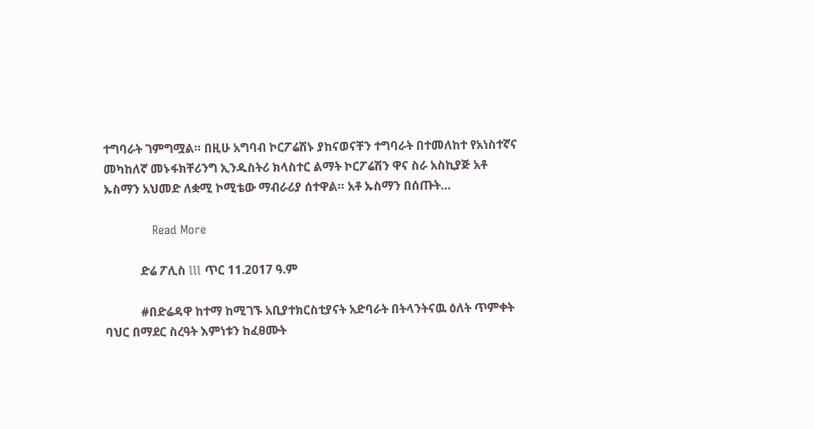ተግባራት ገምግሟል። በዚሁ አግባብ ኮርፖሬሽኑ ያከናወናቸን ተግባራት በተመለከተ የአነስተኛና መካከለኛ መኑፋክቸሪንግ ኢንዱስትሪ ክላስተር ልማት ኮርፖሬሽን ዋና ስራ አስኪያጅ አቶ ኡስማን አህመድ ለቋሚ ኮሚቴው ማብራሪያ ሰተዋል። አቶ ኡስማን በሰጡት…

            Read More

            ድሬ ፖሊስ lll ጥር 11.2017 ዓ.ም

            #በድሬዳዋ ከተማ ከሚገኙ አቢያተክርስቲያናት አድባራት በትላንትናዉ ዕለት ጥምቀት ባህር በማደር ስረዓት እምነቱን ከፈፀሙት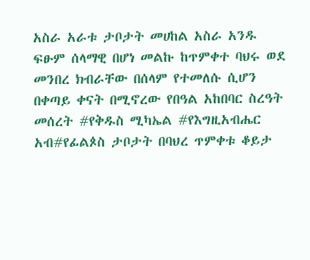አስራ አራቱ ታቦታት መሀከል አስራ አንዱ ፍፁም ሰላማዊ በሆነ መልኩ ከጥምቀተ ባህሩ ወደ መንበረ ክብራቸው በሰላም የተመለሱ ሲሆን በቀጣይ ቀናት በሚኖረው የበዓል አከበባር ስረዓት መሰረት #የቅዱስ ሚካኤል #የእግዚአብሔር አብ#የፊልጶስ ታቦታት በባህረ ጥምቀቱ ቆይታ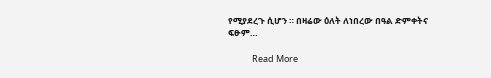የሚያደረጉ ሲሆን ። በዛሬው ዕለት ለነበረው በዓል ድምቀትና ፍፁም…

            Read More